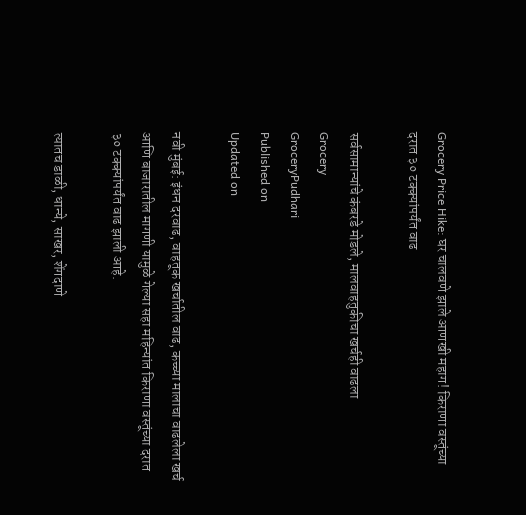Grocery Price Hike: घर चालवणे झाले आणखी महाग! किराणा वस्तूंच्या दरात ३० टक्क्यांपर्यंत वाढ

सर्वसामान्यांचे कंबरडे मोडले, मालवाहतुकीचा खर्चही वाढला
Grocery
GroceryPudhari
Published on
Updated on

नवी मुंबई: इंधन दरवाढ, वाहतूक खर्चातील वाढ, कच्च्या मालाचा वाढलेला खर्च आणि बाजारातील मागणी यामुळे गेल्या सहा महिन्यांत किराणा वस्तूंच्या दरात ३० टक्क्यांपर्यंत वाढ झाली आहे.

त्यातच डाळी, धान्ये, साखर, शेंगदाणे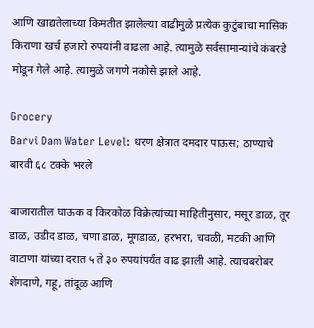आणि खाद्यतेलाच्या किमतीत झालेल्या वाढीमुळे प्रत्येक कुटुंबाचा मासिक किराणा खर्च हजारो रुपयांनी वाढला आहे. त्यामुळे सर्वसामान्यांचे कंबरडे मोडून गेले आहे. त्यामुळे जगणे नकोसे झाले आहे.

Grocery
Barvi Dam Water Level: धरण क्षेत्रात दमदार पाऊस; ठाण्याचे बारवी ६८ टक्के भरले

बाजारातील घाऊक व किरकोळ विक्रेत्यांच्या माहितीनुसार, मसूर डाळ, तूर डाळ, उडीद डाळ, चणा डाळ, मूगडाळ, हरभरा, चवळी, मटकी आणि वाटाणा यांच्या दरात ५ ते ३० रुपयांपर्यंत वाढ झाली आहे. त्याचबरोबर शेंगदाणे, गहू, तांदूळ आणि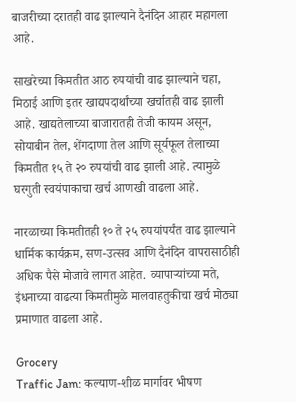बाजरीच्या दरातही वाढ झाल्याने दैनंदिन आहार महागला आहे.

साखरेच्या किमतीत आठ रुपयांची वाढ झाल्याने चहा, मिठाई आणि इतर खाद्यपदार्थांच्या खर्चातही वाढ झाली आहे. खाद्यतेलाच्या बाजारातही तेजी कायम असून, सोयाबीन तेल, शेंगदाणा तेल आणि सूर्यफूल तेलाच्या किमतीत १५ ते २० रुपयांची वाढ झाली आहे. त्यामुळे घरगुती स्वयंपाकाचा खर्च आणखी वाढला आहे.

नारळाच्या किमतीतही १० ते २५ रुपयांपर्यंत वाढ झाल्याने धार्मिक कार्यक्रम, सण-उत्सव आणि दैनंदिन वापरासाठीही अधिक पैसे मोजावे लागत आहेत. व्यापाऱ्यांच्या मते, इंधनाच्या वाढत्या किमतीमुळे मालवाहतुकीचा खर्च मोठ्या प्रमाणात वाढला आहे.

Grocery
Traffic Jam: कल्याण-शीळ मार्गावर भीषण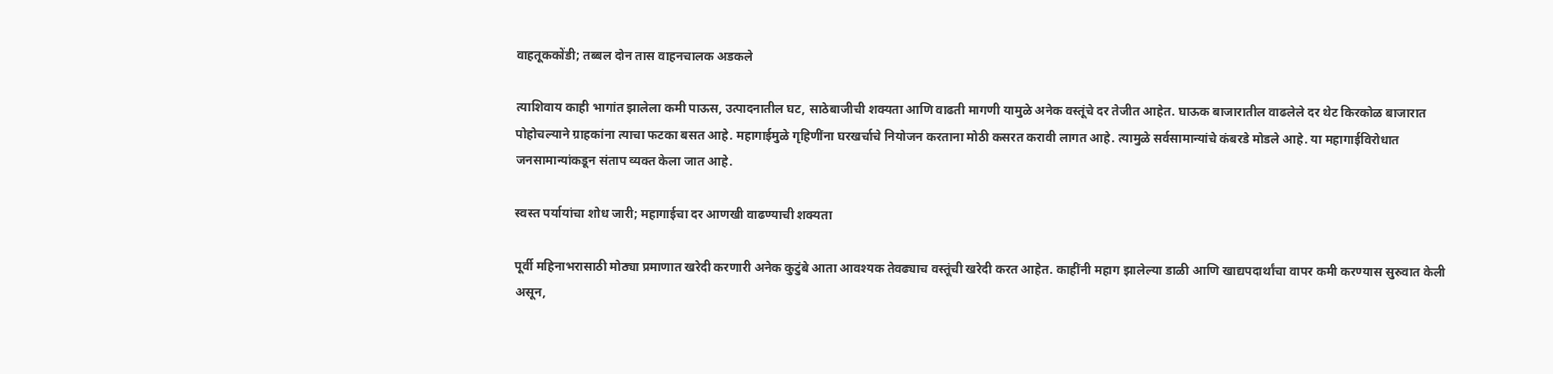वाहतूककोंडी; तब्बल दोन तास वाहनचालक अडकले

त्याशिवाय काही भागांत झालेला कमी पाऊस, उत्पादनातील घट, साठेबाजीची शक्यता आणि वाढती मागणी यामुळे अनेक वस्तूंचे दर तेजीत आहेत. घाऊक बाजारातील वाढलेले दर थेट किरकोळ बाजारात पोहोचल्याने ग्राहकांना त्याचा फटका बसत आहे. महागाईमुळे गृहिणींना घरखर्चाचे नियोजन करताना मोठी कसरत करावी लागत आहे. त्यामुळे सर्वसामान्यांचे कंबरडे मोडले आहे. या महागाईविरोधात जनसामान्यांकडून संताप व्यक्त केला जात आहे.

स्वस्त पर्यायांचा शोध जारी; महागाईचा दर आणखी वाढण्याची शक्यता

पूर्वी महिनाभरासाठी मोठ्या प्रमाणात खरेदी करणारी अनेक कुटुंबे आता आवश्यक तेवढ्याच वस्तूंची खरेदी करत आहेत. काहींनी महाग झालेल्या डाळी आणि खाद्यपदार्थांचा वापर कमी करण्यास सुरुवात केली असून,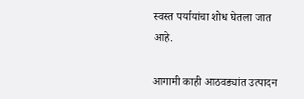स्वस्त पर्यायांचा शोध घेतला जात आहे.

आगामी काही आठवड्यांत उत्पादन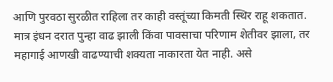आणि पुरवठा सुरळीत राहिला तर काही वस्तूंच्या किमती स्थिर राहू शकतात. मात्र इंधन दरात पुन्हा वाढ झाली किंवा पावसाचा परिणाम शेतीवर झाला, तर महागाई आणखी वाढण्याची शक्यता नाकारता येत नाही. असे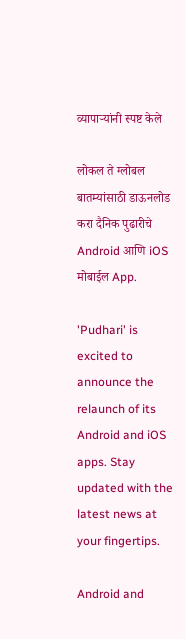व्यापाऱ्यांनी स्पष्ट केले

लोकल ते ग्लोबल बातम्यांसाठी डाऊनलोड करा दैनिक पुढारीचे Android आणि iOS मोबाईल App.

'Pudhari' is excited to announce the relaunch of its Android and iOS apps. Stay updated with the latest news at your fingertips.

Android and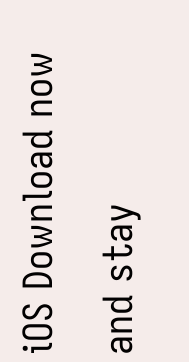iOS Download now and stay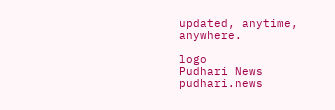updated, anytime, anywhere.

logo
Pudhari News
pudhari.news